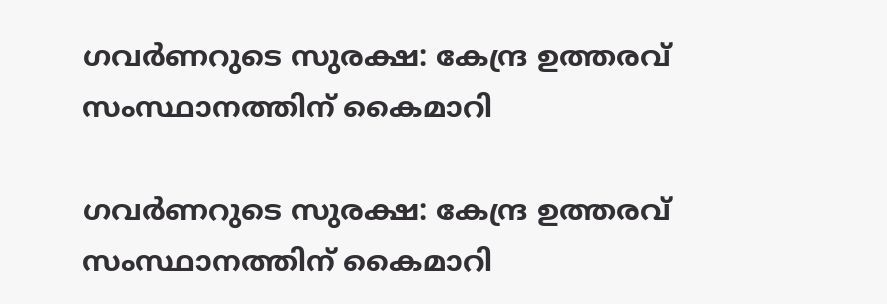ഗവർണറുടെ സുരക്ഷ: കേന്ദ്ര ഉത്തരവ് സംസ്ഥാനത്തിന് കൈമാറി

ഗവർണറുടെ സുരക്ഷ: കേന്ദ്ര ഉത്തരവ് സംസ്ഥാനത്തിന് കൈമാറി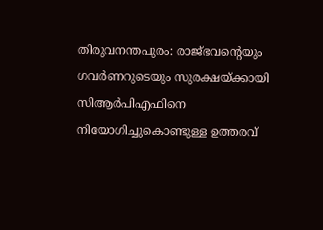തിരുവനന്തപുരം: രാജ്ഭവന്റെയും ഗവർണറുടെയും സുരക്ഷയ്ക്കായി സിആർപിഎഫിനെ നിയോഗിച്ചുകൊണ്ടുള്ള ഉത്തരവ്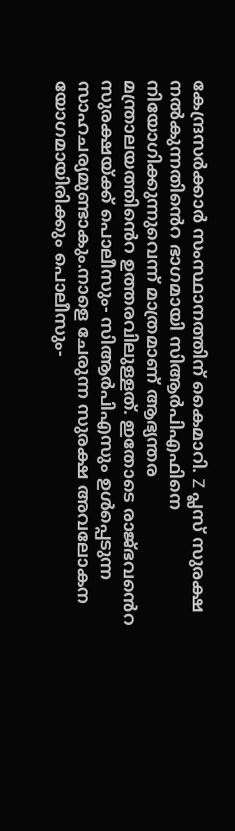കേന്ദ്രസർക്കാർ സംസ്ഥാനത്തിന് കൈമാറി. Z പ്ലസ് സുരക്ഷ നൽകുന്നതിൻെറ ഭാഗമായി സിആർപിഎഫിനെ നിയോഗിക്കുന്നുവെന്ന് മാത്രമാണ് ആഭ്യന്തര മന്ത്രാലയത്തിൻെറ ഉത്തരവിലുള്ളത്. ഇതോടെ രാജ്ഭവൻെറ സുരക്ഷയ്ക്ക് പൊലീസും- സിആർപിഎസും ഉള്‍പ്പെടുന്ന സാഹചര്യമുണ്ടാകും.നാളെ ചേരുന്ന സുരക്ഷ അവലോകന യോഗമായിരിക്കും പൊലീസും-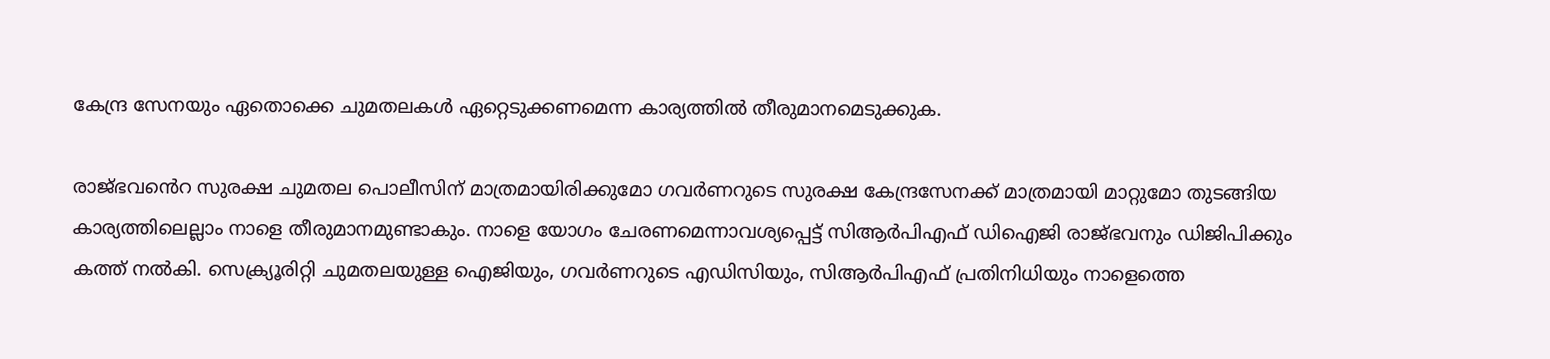കേന്ദ്ര സേനയും ഏതൊക്കെ ചുമതലകള്‍ ഏറ്റെടുക്കണമെന്ന കാര്യത്തിൽ തീരുമാനമെടുക്കുക.

രാജ്ഭവൻെറ സുരക്ഷ ചുമതല പൊലീസിന് മാത്രമായിരിക്കുമോ ഗവർണറുടെ സുരക്ഷ കേന്ദ്രസേനക്ക് മാത്രമായി മാറ്റുമോ തുടങ്ങിയ കാര്യത്തിലെല്ലാം നാളെ തീരുമാനമുണ്ടാകും. നാളെ യോഗം ചേരണമെന്നാവശ്യപ്പെട്ട് സിആർപിഎഫ് ഡിഐജി രാജ്ഭവനും ഡിജിപിക്കും കത്ത് നൽകി. സെക്ര്യൂരിറ്റി ചുമതലയുള്ള ഐജിയും, ഗവർണറുടെ എഡിസിയും, സിആർപിഎഫ് പ്രതിനിധിയും നാളെത്തെ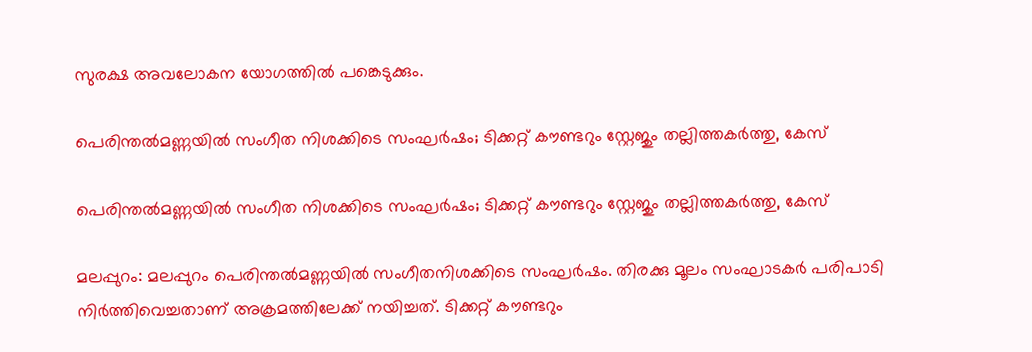സുരക്ഷ അവലോകന യോഗത്തിൽ പങ്കെടുക്കും.

പെരിന്തല്‍മണ്ണയില്‍ സംഗീത നിശക്കിടെ സംഘര്‍ഷം; ടിക്കറ്റ് കൗണ്ടറും സ്റ്റേജും തല്ലിത്തകര്‍ത്തു, കേസ്

പെരിന്തല്‍മണ്ണയില്‍ സംഗീത നിശക്കിടെ സംഘര്‍ഷം; ടിക്കറ്റ് കൗണ്ടറും സ്റ്റേജും തല്ലിത്തകര്‍ത്തു, കേസ്

മലപ്പുറം: മലപ്പുറം പെരിന്തല്‍മണ്ണയില്‍ സംഗീതനിശക്കിടെ സംഘര്‍ഷം. തിരക്കു മൂലം സംഘാടകര്‍ പരിപാടി നിര്‍ത്തിവെച്ചതാണ് അക്രമത്തിലേക്ക് നയിച്ചത്. ടിക്കറ്റ് കൗണ്ടറും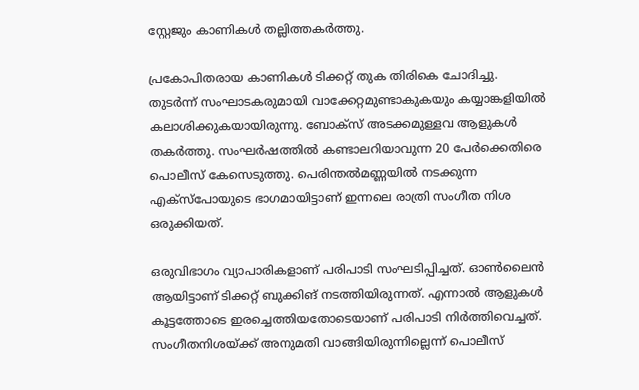സ്റ്റേജും കാണികള്‍ തല്ലിത്തകര്‍ത്തു.

പ്രകോപിതരായ കാണികള്‍ ടിക്കറ്റ് തുക തിരികെ ചോദിച്ചു. തുടര്‍ന്ന് സംഘാടകരുമായി വാക്കേറ്റമുണ്ടാകുകയും കയ്യാങ്കളിയില്‍ കലാശിക്കുകയായിരുന്നു. ബോക്‌സ് അടക്കമുള്ളവ ആളുകള്‍ തകര്‍ത്തു. സംഘര്‍ഷത്തില്‍ കണ്ടാലറിയാവുന്ന 20 പേര്‍ക്കെതിരെ പൊലീസ് കേസെടുത്തു. പെരിന്തല്‍മണ്ണയില്‍ നടക്കുന്ന എക്‌സ്‌പോയുടെ ഭാഗമായിട്ടാണ് ഇന്നലെ രാത്രി സംഗീത നിശ ഒരുക്കിയത്.

ഒരുവിഭാഗം വ്യാപാരികളാണ് പരിപാടി സംഘടിപ്പിച്ചത്. ഓണ്‍ലൈന്‍ ആയിട്ടാണ് ടിക്കറ്റ് ബുക്കിങ് നടത്തിയിരുന്നത്. എന്നാല്‍ ആളുകള്‍ കൂട്ടത്തോടെ ഇരച്ചെത്തിയതോടെയാണ് പരിപാടി നിര്‍ത്തിവെച്ചത്. സംഗീതനിശയ്ക്ക് അനുമതി വാങ്ങിയിരുന്നില്ലെന്ന് പൊലീസ്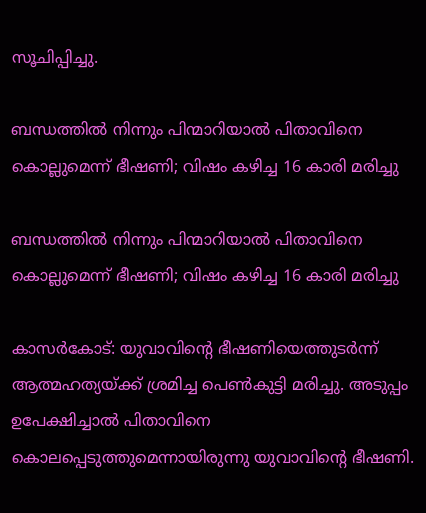സൂചിപ്പിച്ചു.

ബന്ധത്തില്‍ നിന്നും പിന്മാറിയാല്‍ പിതാവിനെ കൊല്ലുമെന്ന് ഭീഷണി; വിഷം കഴിച്ച 16 കാരി മരിച്ചു

ബന്ധത്തില്‍ നിന്നും പിന്മാറിയാല്‍ പിതാവിനെ കൊല്ലുമെന്ന് ഭീഷണി; വിഷം കഴിച്ച 16 കാരി മരിച്ചു

കാസര്‍കോട്: യുവാവിന്റെ ഭീഷണിയെത്തുടര്‍ന്ന് ആത്മഹത്യയ്ക്ക് ശ്രമിച്ച പെണ്‍കുട്ടി മരിച്ചു. അടുപ്പം ഉപേക്ഷിച്ചാല്‍ പിതാവിനെ കൊലപ്പെടുത്തുമെന്നായിരുന്നു യുവാവിന്റെ ഭീഷണി.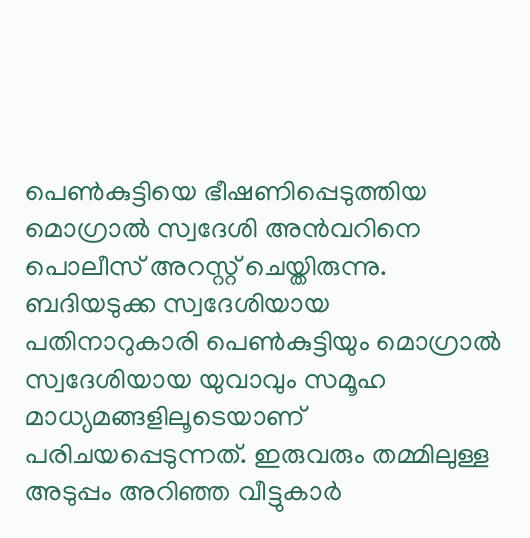പെണ്‍കുട്ടിയെ ഭീഷണിപ്പെടുത്തിയ മൊഗ്രാല്‍ സ്വദേശി അന്‍വറിനെ പൊലീസ് അറസ്റ്റ് ചെയ്തിരുന്നു. ബദിയടുക്ക സ്വദേശിയായ പതിനാറുകാരി പെണ്‍കുട്ടിയും മൊഗ്രാല്‍ സ്വദേശിയായ യുവാവും സമൂഹ മാധ്യമങ്ങളിലൂടെയാണ് പരിചയപ്പെടുന്നത്. ഇരുവരും തമ്മിലുള്ള അടുപ്പം അറിഞ്ഞ വീട്ടുകാര്‍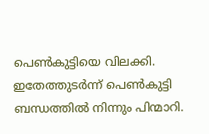പെണ്‍കുട്ടിയെ വിലക്കി. ഇതേത്തുടര്‍ന്ന് പെണ്‍കുട്ടി ബന്ധത്തില്‍ നിന്നും പിന്മാറി.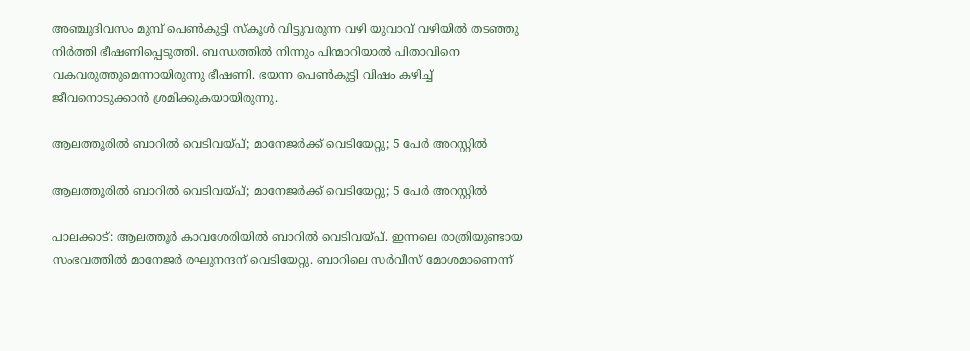അഞ്ചുദിവസം മുമ്പ് പെണ്‍കുട്ടി സ്‌കൂള്‍ വിട്ടുവരുന്ന വഴി യുവാവ് വഴിയില്‍ തടഞ്ഞു നിര്‍ത്തി ഭീഷണിപ്പെടുത്തി. ബന്ധത്തില്‍ നിന്നും പിന്മാറിയാല്‍ പിതാവിനെ വകവരുത്തുമെന്നായിരുന്നു ഭീഷണി. ഭയന്ന പെണ്‍കുട്ടി വിഷം കഴിച്ച് ജീവനൊടുക്കാന്‍ ശ്രമിക്കുകയായിരുന്നു.

ആലത്തൂരില്‍ ബാറില്‍ വെടിവയ്പ്; മാനേജര്‍ക്ക് വെടിയേറ്റു; 5 പേര്‍ അറസ്റ്റില്‍

ആലത്തൂരില്‍ ബാറില്‍ വെടിവയ്പ്; മാനേജര്‍ക്ക് വെടിയേറ്റു; 5 പേര്‍ അറസ്റ്റില്‍

പാലക്കാട്: ആലത്തൂര്‍ കാവശേരിയില്‍ ബാറില്‍ വെടിവയ്പ്. ഇന്നലെ രാത്രിയുണ്ടായ സംഭവത്തില്‍ മാനേജര്‍ രഘുനന്ദന് വെടിയേറ്റു. ബാറിലെ സര്‍വീസ് മോശമാണെന്ന്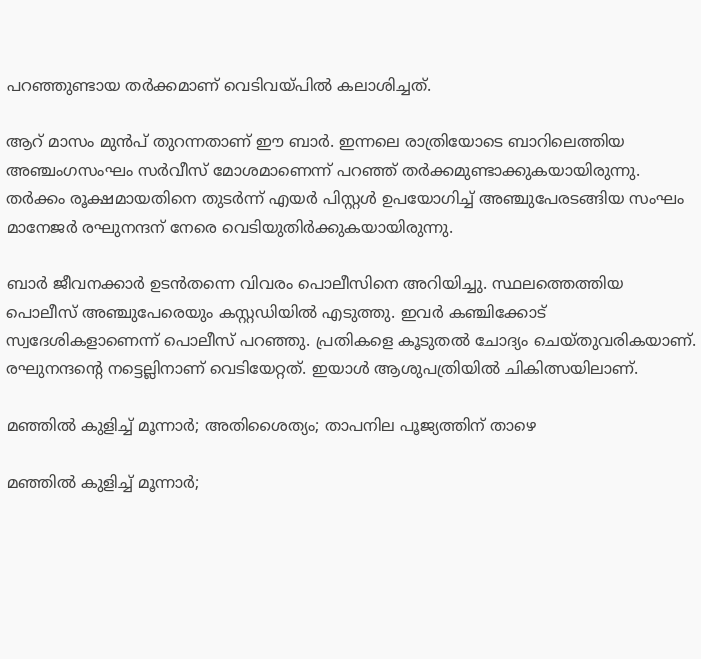പറഞ്ഞുണ്ടായ തര്‍ക്കമാണ് വെടിവയ്പില്‍ കലാശിച്ചത്.

ആറ് മാസം മുന്‍പ് തുറന്നതാണ് ഈ ബാര്‍. ഇന്നലെ രാത്രിയോടെ ബാറിലെത്തിയ അഞ്ചംഗസംഘം സര്‍വീസ് മോശമാണെന്ന് പറഞ്ഞ് തര്‍ക്കമുണ്ടാക്കുകയായിരുന്നു. തര്‍ക്കം രൂക്ഷമായതിനെ തുടര്‍ന്ന് എയര്‍ പിസ്റ്റള്‍ ഉപയോഗിച്ച് അഞ്ചുപേരടങ്ങിയ സംഘം മാനേജര്‍ രഘുനന്ദന് നേരെ വെടിയുതിര്‍ക്കുകയായിരുന്നു.

ബാര്‍ ജീവനക്കാര്‍ ഉടന്‍തന്നെ വിവരം പൊലീസിനെ അറിയിച്ചു. സ്ഥലത്തെത്തിയ പൊലീസ് അഞ്ചുപേരെയും കസ്റ്റഡിയില്‍ എടുത്തു. ഇവര്‍ കഞ്ചിക്കോട് സ്വദേശികളാണെന്ന് പൊലീസ് പറഞ്ഞു. പ്രതികളെ കൂടുതല്‍ ചോദ്യം ചെയ്തുവരികയാണ്. രഘുനന്ദന്റെ നട്ടെല്ലിനാണ് വെടിയേറ്റത്. ഇയാള്‍ ആശുപത്രിയില്‍ ചികിത്സയിലാണ്.

മഞ്ഞില്‍ കുളിച്ച് മൂന്നാര്‍; അതിശൈത്യം; താപനില പൂജ്യത്തിന് താഴെ

മഞ്ഞില്‍ കുളിച്ച് മൂന്നാര്‍;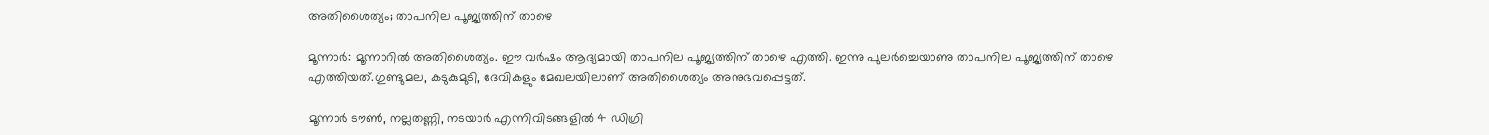അതിശൈത്യം; താപനില പൂജ്യത്തിന് താഴെ

മൂന്നാര്‍: മൂന്നാറില്‍ അതിശൈത്യം. ഈ വര്‍ഷം ആദ്യമായി താപനില പൂജ്യത്തിന് താഴെ എത്തി. ഇന്നു പുലര്‍ച്ചെയാണു താപനില പൂജ്യത്തിന് താഴെ എത്തിയത്.ഗുണ്ടുമല, കടുകുമുടി, ദേവികളും മേഖലയിലാണ് അതിശൈത്യം അനുഭവപ്പെട്ടത്.

മൂന്നാര്‍ ടൗണ്‍, നല്ലതണ്ണി, നടയാര്‍ എന്നിവിടങ്ങളില്‍ 4 ഡിഗ്രി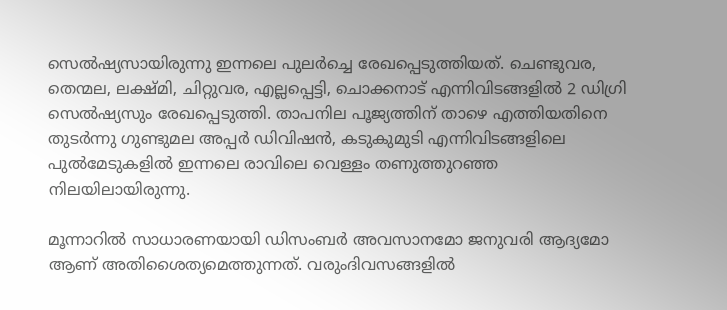സെല്‍ഷ്യസായിരുന്നു ഇന്നലെ പുലര്‍ച്ചെ രേഖപ്പെടുത്തിയത്. ചെണ്ടുവര, തെന്മല, ലക്ഷ്മി, ചിറ്റുവര, എല്ലപ്പെട്ടി, ചൊക്കനാട് എന്നിവിടങ്ങളില്‍ 2 ഡിഗ്രി സെല്‍ഷ്യസും രേഖപ്പെടുത്തി. താപനില പൂജ്യത്തിന് താഴെ എത്തിയതിനെ തുടര്‍ന്നു ഗുണ്ടുമല അപ്പര്‍ ഡിവിഷന്‍, കടുകുമുടി എന്നിവിടങ്ങളിലെ പുല്‍മേടുകളില്‍ ഇന്നലെ രാവിലെ വെള്ളം തണുത്തുറഞ്ഞ നിലയിലായിരുന്നു.

മൂന്നാറില്‍ സാധാരണയായി ഡിസംബര്‍ അവസാനമോ ജനുവരി ആദ്യമോ ആണ് അതിശൈത്യമെത്തുന്നത്. വരുംദിവസങ്ങളില്‍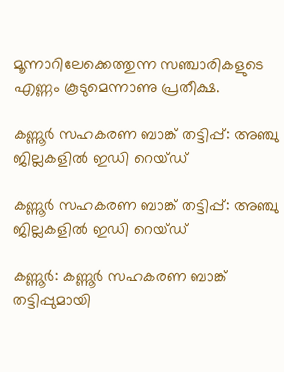മൂന്നാറിലേക്കെത്തുന്ന സഞ്ചാരികളുടെ എണ്ണം കൂടുമെന്നാണു പ്രതീക്ഷ.

കണ്ണൂര്‍ സഹകരണ ബാങ്ക് തട്ടിപ്പ്: അഞ്ചു ജില്ലകളില്‍ ഇഡി റെയ്ഡ്

കണ്ണൂര്‍ സഹകരണ ബാങ്ക് തട്ടിപ്പ്: അഞ്ചു ജില്ലകളില്‍ ഇഡി റെയ്ഡ്

കണ്ണൂര്‍: കണ്ണൂര്‍ സഹകരണ ബാങ്ക് തട്ടിപ്പുമായി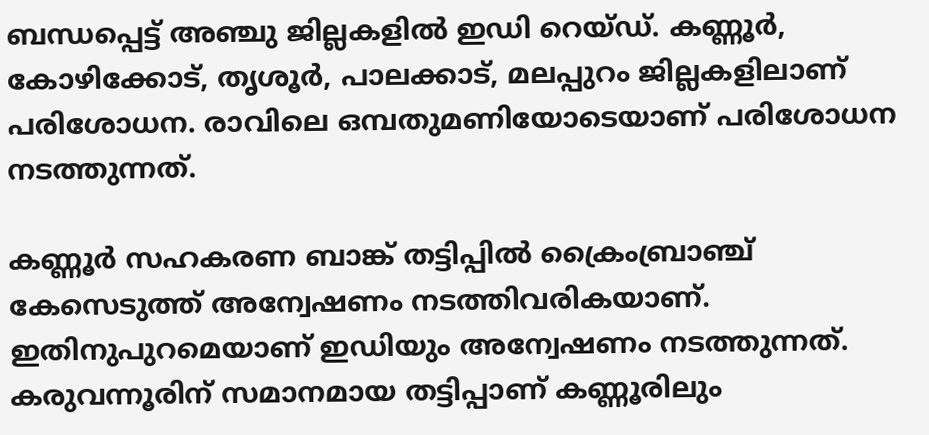ബന്ധപ്പെട്ട് അഞ്ചു ജില്ലകളില്‍ ഇഡി റെയ്ഡ്. കണ്ണൂര്‍, കോഴിക്കോട്, തൃശൂര്‍, പാലക്കാട്, മലപ്പുറം ജില്ലകളിലാണ് പരിശോധന. രാവിലെ ഒമ്പതുമണിയോടെയാണ് പരിശോധന നടത്തുന്നത്.

കണ്ണൂര്‍ സഹകരണ ബാങ്ക് തട്ടിപ്പില്‍ ക്രൈംബ്രാഞ്ച് കേസെടുത്ത് അന്വേഷണം നടത്തിവരികയാണ്. ഇതിനുപുറമെയാണ് ഇഡിയും അന്വേഷണം നടത്തുന്നത്. കരുവന്നൂരിന് സമാനമായ തട്ടിപ്പാണ് കണ്ണൂരിലും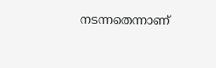നടന്നതെന്നാണ്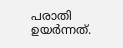പരാതി ഉയര്‍ന്നത്.